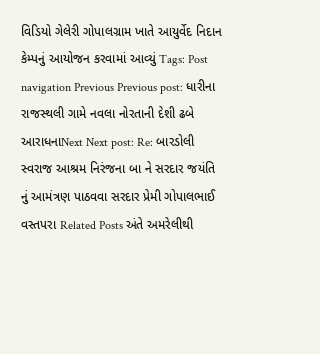વિડિયો ગેલેરી ગોપાલગ્રામ ખાતે આયુર્વેદ નિદાન કેમ્પનું આયોજન કરવામાં આવ્યું Tags: Post navigation Previous Previous post: ધારીના રાજસ્થલી ગામે નવલા નોરતાની દેશી ઢબે આરાધનાNext Next post: Re: બારડોલી સ્વરાજ આશ્રમ નિરંજના બા ને સરદાર જયંતિ નું આમંત્રણ પાઠવવા સરદાર પ્રેમી ગોપાલભાઈ વસ્તપરા Related Posts અંતે અમરેલીથી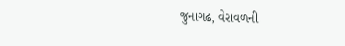જુનાગઢ, વેરાવળની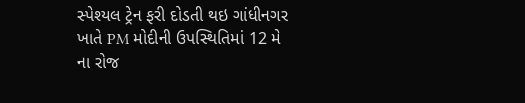સ્પેશ્યલ ટ્રેન ફરી દોડતી થઇ ગાંધીનગર ખાતે PM મોદીની ઉપસ્થિતિમાં 12 મે ના રોજ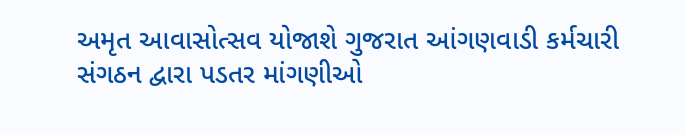અમૃત આવાસોત્સવ યોજાશે ગુજરાત આંગણવાડી કર્મચારી સંગઠન દ્વારા પડતર માંગણીઓ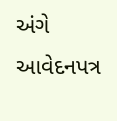અંગે આવેદનપત્ર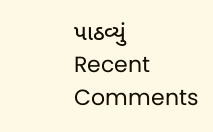પાઠવ્યું
Recent Comments